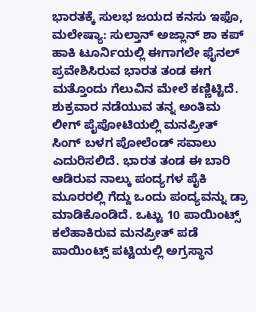ಭಾರತಕ್ಕೆ ಸುಲಭ ಜಯದ ಕನಸು ಇಫೊ, ಮಲೇಷ್ಯಾ: ಸುಲ್ತಾನ್‌ ಅಜ್ಲಾನ್‌ ಶಾ ಕಪ್‌ ಹಾಕಿ ಟೂರ್ನಿಯಲ್ಲಿ ಈಗಾಗಲೇ ಫೈನಲ್ ಪ್ರವೇಶಿಸಿರುವ ಭಾರತ ತಂಡ ಈಗ ಮತ್ತೊಂದು ಗೆಲುವಿನ ಮೇಲೆ ಕಣ್ಣಿಟ್ಟಿದೆ. ಶುಕ್ರವಾರ ನಡೆಯುವ ತನ್ನ ಅಂತಿಮ ಲೀಗ್‌ ಪೈಪೋಟಿಯಲ್ಲಿ ಮನಪ್ರೀತ್‌ ಸಿಂಗ್‌ ಬಳಗ ಪೋಲೆಂಡ್‌ ಸವಾಲು ಎದುರಿಸಲಿದೆ. ಭಾರತ ತಂಡ ಈ ಬಾರಿ ಆಡಿರುವ ನಾಲ್ಕು ಪಂದ್ಯಗಳ ಪೈಕಿ ಮೂರರಲ್ಲಿ ಗೆದ್ದು ಒಂದು ಪಂದ್ಯವನ್ನು ಡ್ರಾ ಮಾಡಿಕೊಂಡಿದೆ. ಒಟ್ಟು 10 ಪಾಯಿಂಟ್ಸ್‌ ಕಲೆಹಾಕಿರುವ ಮನಪ್ರೀತ್‌ ಪಡೆ ಪಾಯಿಂಟ್ಸ್‌ ಪಟ್ಟಿಯಲ್ಲಿ ಅಗ್ರಸ್ಥಾನ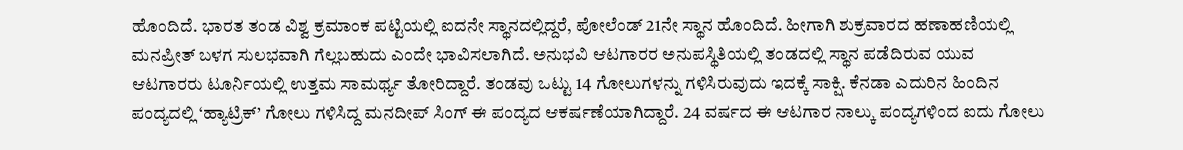ಹೊಂದಿದೆ. ಭಾರತ ತಂಡ ವಿಶ್ವ ಕ್ರಮಾಂಕ ಪಟ್ಟಿಯಲ್ಲಿ ಐದನೇ ಸ್ಥಾನದಲ್ಲಿದ್ದರೆ, ಪೋಲೆಂಡ್‌ 21ನೇ ಸ್ಥಾನ ಹೊಂದಿದೆ. ಹೀಗಾಗಿ ಶುಕ್ರವಾರದ ಹಣಾಹಣಿಯಲ್ಲಿ ಮನಪ್ರೀತ್‌ ಬಳಗ ಸುಲಭವಾಗಿ ಗೆಲ್ಲಬಹುದು ಎಂದೇ ಭಾವಿಸಲಾಗಿದೆ. ಅನುಭವಿ ಆಟಗಾರರ ಅನುಪಸ್ಥಿತಿಯಲ್ಲಿ ತಂಡದಲ್ಲಿ ಸ್ಥಾನ ಪಡೆದಿರುವ ಯುವ ಆಟಗಾರರು ಟೂರ್ನಿಯಲ್ಲಿ ಉತ್ತಮ ಸಾಮರ್ಥ್ಯ ತೋರಿದ್ದಾರೆ. ತಂಡವು ಒಟ್ಟು 14 ಗೋಲುಗಳನ್ನು ಗಳಿಸಿರುವುದು ಇದಕ್ಕೆ ಸಾಕ್ಷಿ. ಕೆನಡಾ ಎದುರಿನ ಹಿಂದಿನ ಪಂದ್ಯದಲ್ಲಿ ‘ಹ್ಯಾಟ್ರಿಕ್‌’ ಗೋಲು ಗಳಿಸಿದ್ದ ಮನದೀಪ್‌ ಸಿಂಗ್‌ ಈ ಪಂದ್ಯದ ಆಕರ್ಷಣೆಯಾಗಿದ್ದಾರೆ. 24 ವರ್ಷದ ಈ ಆಟಗಾರ ನಾಲ್ಕು ಪಂದ್ಯಗಳಿಂದ ಐದು ಗೋಲು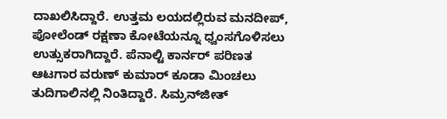ದಾಖಲಿಸಿದ್ದಾರೆ. ಉತ್ತಮ ಲಯದಲ್ಲಿರುವ ಮನದೀಪ್‌, ಪೋಲೆಂಡ್‌ ರಕ್ಷಣಾ ಕೋಟೆಯನ್ನೂ ಧ್ವಂಸಗೊಳಿಸಲು ಉತ್ಸುಕರಾಗಿದ್ದಾರೆ. ಪೆನಾಲ್ಟಿ ಕಾರ್ನರ್‌ ಪರಿಣತ ಆಟಗಾರ ವರುಣ್‌ ಕುಮಾರ್‌ ಕೂಡಾ ಮಿಂಚಲು ತುದಿಗಾಲಿನಲ್ಲಿ ನಿಂತಿದ್ದಾರೆ. ಸಿಮ್ರನ್‌ಜೀತ್‌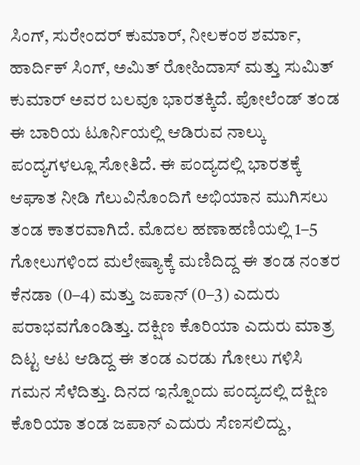ಸಿಂಗ್‌, ಸುರೇಂದರ್‌ ಕುಮಾರ್‌, ನೀಲಕಂಠ ಶರ್ಮಾ, ಹಾರ್ದಿಕ್‌ ಸಿಂಗ್‌, ಅಮಿತ್‌ ರೋಹಿದಾಸ್‌ ಮತ್ತು ಸುಮಿತ್ ಕುಮಾರ್‌ ಅವರ ಬಲವೂ ಭಾರತಕ್ಕಿದೆ. ಪೋಲೆಂಡ್‌ ತಂಡ ಈ ಬಾರಿಯ ಟೂರ್ನಿಯಲ್ಲಿ ಆಡಿರುವ ನಾಲ್ಕು ಪಂದ್ಯಗಳಲ್ಲೂ ಸೋತಿದೆ. ಈ ಪಂದ್ಯದಲ್ಲಿ ಭಾರತಕ್ಕೆ ಆಘಾತ ನೀಡಿ ಗೆಲುವಿನೊಂದಿಗೆ ಅಭಿಯಾನ ಮುಗಿಸಲು ತಂಡ ಕಾತರವಾಗಿದೆ. ಮೊದಲ ಹಣಾಹಣಿಯಲ್ಲಿ 1–5 ಗೋಲುಗಳಿಂದ ಮಲೇಷ್ಯಾಕ್ಕೆ ಮಣಿದಿದ್ದ ಈ ತಂಡ ನಂತರ ಕೆನಡಾ (0–4) ಮತ್ತು ಜಪಾನ್‌ (0–3) ಎದುರು ಪರಾಭವಗೊಂಡಿತ್ತು. ದಕ್ಷಿಣ ಕೊರಿಯಾ ಎದುರು ಮಾತ್ರ ದಿಟ್ಟ ಆಟ ಆಡಿದ್ದ ಈ ತಂಡ ಎರಡು ಗೋಲು ಗಳಿಸಿ ಗಮನ ಸೆಳೆದಿತ್ತು. ದಿನದ ಇನ್ನೊಂದು ಪಂದ್ಯದಲ್ಲಿ ದಕ್ಷಿಣ ಕೊರಿಯಾ ತಂಡ ಜಪಾನ್‌ ಎದುರು ಸೆಣಸಲಿದ್ದು,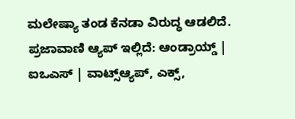ಮಲೇಷ್ಯಾ ತಂಡ ಕೆನಡಾ ವಿರುದ್ಧ ಆಡಲಿದೆ. ಪ್ರಜಾವಾಣಿ ಆ್ಯಪ್ ಇಲ್ಲಿದೆ: ಆಂಡ್ರಾಯ್ಡ್ | ಐಒಎಸ್ | ವಾಟ್ಸ್ಆ್ಯಪ್, ಎಕ್ಸ್,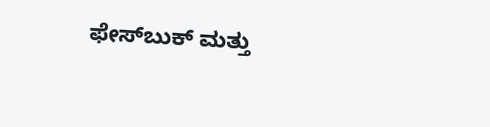ಫೇಸ್‌ಬುಕ್ ಮತ್ತು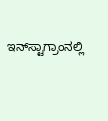ಇನ್‌ಸ್ಟಾಗ್ರಾಂನಲ್ಲಿ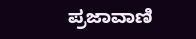ಪ್ರಜಾವಾಣಿ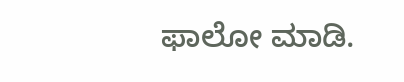ಫಾಲೋ ಮಾಡಿ.